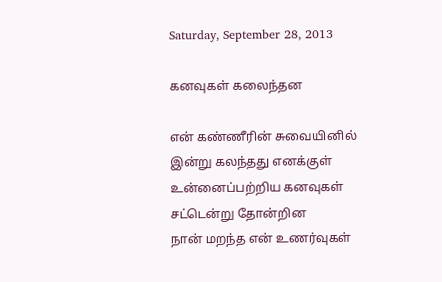Saturday, September 28, 2013

கனவுகள் கலைந்தன

என் கண்ணீரின் சுவையினில்
இன்று கலந்தது எனக்குள்
உன்னைப்பற்றிய கனவுகள்
சட்டென்று தோன்றின
நான் மறந்த என் உணர்வுகள்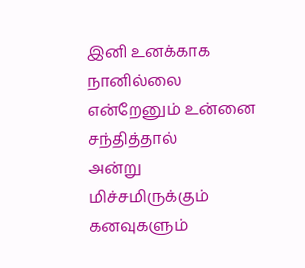இனி உனக்காக நானில்லை
என்றேனும் உன்னை சந்தித்தால்
அன்று மிச்சமிருக்கும் கனவுகளும்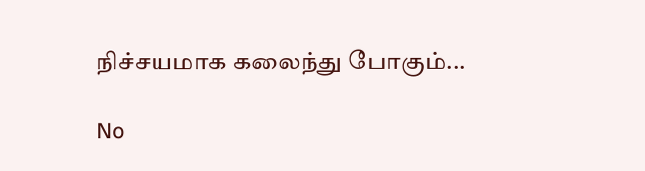நிச்சயமாக கலைந்து போகும்...

No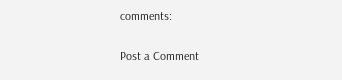comments:

Post a Comment